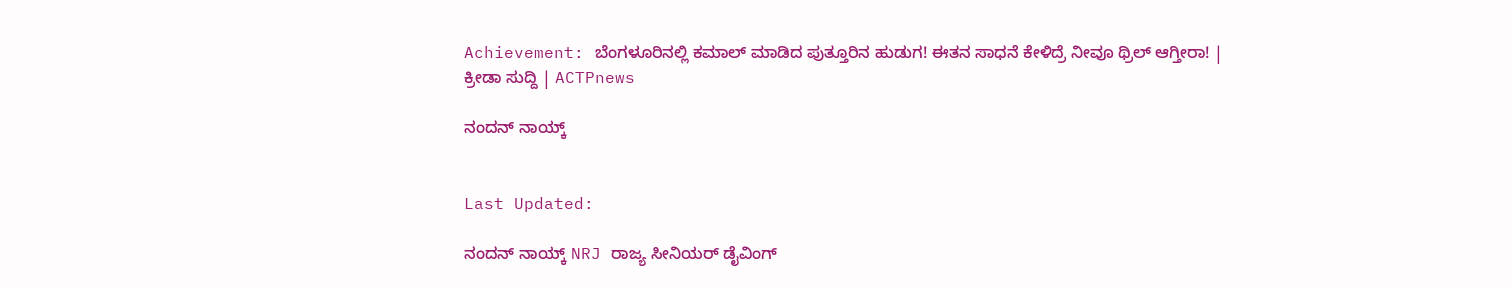Achievement: ಬೆಂಗಳೂರಿನಲ್ಲಿ ಕಮಾಲ್ ಮಾಡಿದ ಪುತ್ತೂರಿನ ಹುಡುಗ! ಈತನ ಸಾಧನೆ ಕೇಳಿದ್ರೆ ನೀವೂ ಥ್ರಿಲ್ ಆಗ್ತೀರಾ! | ಕ್ರೀಡಾ ಸುದ್ದಿ | ACTPnews

ನಂದನ್‌ ನಾಯ್ಕ್


Last Updated:

ನಂದನ್ ನಾಯ್ಕ್ NRJ ರಾಜ್ಯ ಸೀನಿಯರ್ ಡೈವಿಂಗ್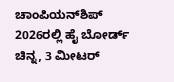ಚಾಂಪಿಯನ್‌ಶಿಪ್ 2026ರಲ್ಲಿ ಹೈ ಬೋರ್ಡ್ ಚಿನ್ನ, 3 ಮೀಟರ್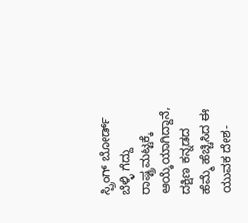ಸ್ಪ್ರಿಂಗ್ ಬೋರ್ಡ್ ಬೆಳ್ಳಿ ಗೆದ್ದು ರಾಷ್ಟ್ರಮಟ್ಟಕ್ಕೆ ಆಯ್ಕೆಯಾಗಿದ್ದಾನೆ, ದಕ್ಷಿಣ ಕನ್ನಡದ ಹೆಮ್ಮೆ ಹೆಚ್ಚಿಸಿದ ಈ ಯುವಕ ದೇಶ-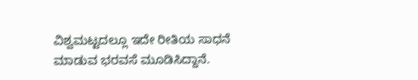ವಿಶ್ವಮಟ್ಟದಲ್ಲೂ ಇದೇ ರೀತಿಯ ಸಾಧನೆ ಮಾಡುವ ಭರವಸೆ ಮೂಡಿಸಿದ್ದಾನೆ.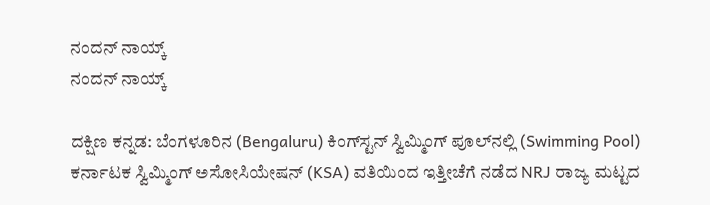ನಂದನ್‌ ನಾಯ್ಕ್
ನಂದನ್‌ ನಾಯ್ಕ್

ದಕ್ಷಿಣ ಕನ್ನಡ: ಬೆಂಗಳೂರಿನ (Bengaluru) ಕಿಂಗ್‌ಸ್ಟನ್ ಸ್ವಿಮ್ಮಿಂಗ್ ಪೂಲ್‌ನಲ್ಲಿ (Swimming Pool)  ಕರ್ನಾಟಕ ಸ್ವಿಮ್ಮಿಂಗ್ ಅಸೋಸಿಯೇಷನ್ (KSA) ವತಿಯಿಂದ ಇತ್ತೀಚೆಗೆ ನಡೆದ NRJ ರಾಜ್ಯ ಮಟ್ಟದ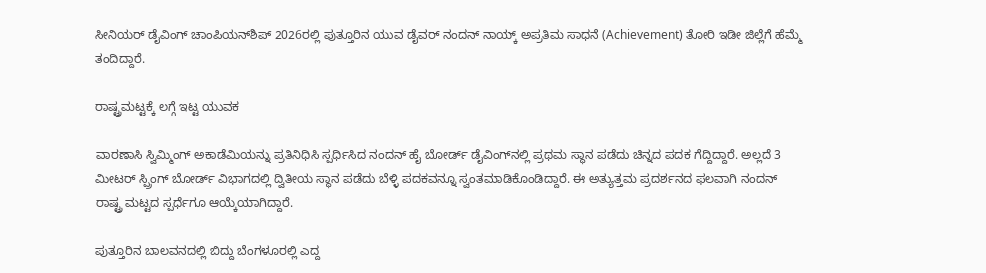ಸೀನಿಯರ್ ಡೈವಿಂಗ್ ಚಾಂಪಿಯನ್‌ಶಿಪ್ 2026ರಲ್ಲಿ ಪುತ್ತೂರಿನ ಯುವ ಡೈವರ್ ನಂದನ್ ನಾಯ್ಕ್ ಅಪ್ರತಿಮ ಸಾಧನೆ (Achievement) ತೋರಿ ಇಡೀ ಜಿಲ್ಲೆಗೆ ಹೆಮ್ಮೆ ತಂದಿದ್ದಾರೆ.

ರಾಷ್ಟ್ರಮಟ್ಟಕ್ಕೆ ಲಗ್ಗೆ ಇಟ್ಟ ಯುವಕ

ವಾರಣಾಸಿ ಸ್ವಿಮ್ಮಿಂಗ್ ಅಕಾಡೆಮಿಯನ್ನು ಪ್ರತಿನಿಧಿಸಿ ಸ್ಪರ್ಧಿಸಿದ ನಂದನ್ ಹೈ ಬೋರ್ಡ್ ಡೈವಿಂಗ್‌ನಲ್ಲಿ ಪ್ರಥಮ ಸ್ಥಾನ ಪಡೆದು ಚಿನ್ನದ ಪದಕ ಗೆದ್ದಿದ್ದಾರೆ. ಅಲ್ಲದೆ 3 ಮೀಟರ್ ಸ್ಪ್ರಿಂಗ್ ಬೋರ್ಡ್ ವಿಭಾಗದಲ್ಲಿ ದ್ವಿತೀಯ ಸ್ಥಾನ ಪಡೆದು ಬೆಳ್ಳಿ ಪದಕವನ್ನೂ ಸ್ವಂತಮಾಡಿಕೊಂಡಿದ್ದಾರೆ. ಈ ಅತ್ಯುತ್ತಮ ಪ್ರದರ್ಶನದ ಫಲವಾಗಿ ನಂದನ್ ರಾಷ್ಟ್ರ ಮಟ್ಟದ ಸ್ಪರ್ಧೆಗೂ ಆಯ್ಕೆಯಾಗಿದ್ದಾರೆ.

ಪುತ್ತೂರಿನ ಬಾಲವನದಲ್ಲಿ ಬಿದ್ದು ಬೆಂಗಳೂರಲ್ಲಿ ಎದ್ದ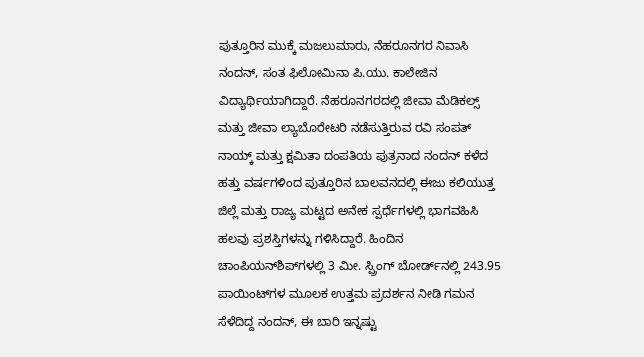ಪುತ್ತೂರಿನ ಮುಕ್ಕೆ ಮಜಲುಮಾರು, ನೆಹರೂನಗರ ನಿವಾಸಿ ನಂದನ್, ಸಂತ ಫಿಲೋಮಿನಾ ಪಿ.ಯು. ಕಾಲೇಜಿನ ವಿದ್ಯಾರ್ಥಿಯಾಗಿದ್ದಾರೆ. ನೆಹರೂನಗರದಲ್ಲಿ ಜೀವಾ ಮೆಡಿಕಲ್ಸ್ ಮತ್ತು ಜೀವಾ ಲ್ಯಾಬೊರೇಟರಿ ನಡೆಸುತ್ತಿರುವ ರವಿ ಸಂಪತ್ ನಾಯ್ಕ್ ಮತ್ತು ಕ್ಷಮಿತಾ ದಂಪತಿಯ ಪುತ್ರನಾದ ನಂದನ್ ಕಳೆದ ಹತ್ತು ವರ್ಷಗಳಿಂದ ಪುತ್ತೂರಿನ ಬಾಲವನದಲ್ಲಿ ಈಜು ಕಲಿಯುತ್ತ ಜಿಲ್ಲೆ ಮತ್ತು ರಾಜ್ಯ ಮಟ್ಟದ ಅನೇಕ ಸ್ಪರ್ಧೆಗಳಲ್ಲಿ ಭಾಗವಹಿಸಿ ಹಲವು ಪ್ರಶಸ್ತಿಗಳನ್ನು ಗಳಿಸಿದ್ದಾರೆ. ಹಿಂದಿನ ಚಾಂಪಿಯನ್‌ಶಿಪ್‌ಗಳಲ್ಲಿ 3 ಮೀ. ಸ್ಪ್ರಿಂಗ್ ಬೋರ್ಡ್‌ನಲ್ಲಿ 243.95 ಪಾಯಿಂಟ್‌ಗಳ ಮೂಲಕ ಉತ್ತಮ ಪ್ರದರ್ಶನ ನೀಡಿ ಗಮನ ಸೆಳೆದಿದ್ದ ನಂದನ್, ಈ ಬಾರಿ ಇನ್ನಷ್ಟು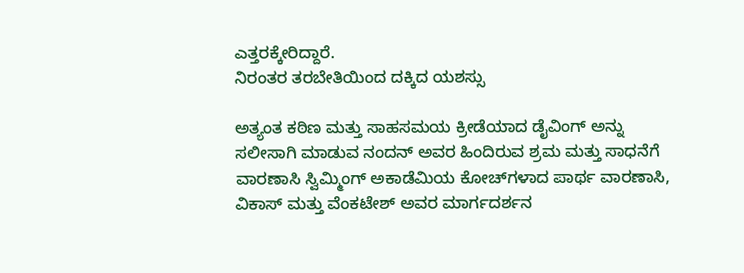ಎತ್ತರಕ್ಕೇರಿದ್ದಾರೆ.
ನಿರಂತರ ತರಬೇತಿಯಿಂದ ದಕ್ಕಿದ ಯಶಸ್ಸು

ಅತ್ಯಂತ ಕಠಿಣ ಮತ್ತು ಸಾಹಸಮಯ ಕ್ರೀಡೆಯಾದ ಡೈವಿಂಗ್ ಅನ್ನು ಸಲೀಸಾಗಿ ಮಾಡುವ ನಂದನ್ ಅವರ ಹಿಂದಿರುವ ಶ್ರಮ ಮತ್ತು ಸಾಧನೆಗೆ ವಾರಣಾಸಿ ಸ್ವಿಮ್ಮಿಂಗ್ ಅಕಾಡೆಮಿಯ ಕೋಚ್‌ಗಳಾದ ಪಾರ್ಥ ವಾರಣಾಸಿ, ವಿಕಾಸ್ ಮತ್ತು ವೆಂಕಟೇಶ್ ಅವರ ಮಾರ್ಗದರ್ಶನ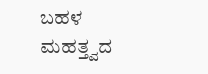ಬಹಳ ಮಹತ್ತ್ವದ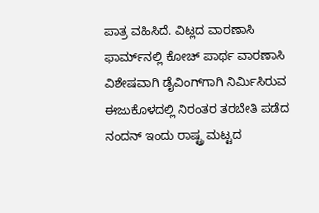ಪಾತ್ರ ವಹಿಸಿದೆ. ವಿಟ್ಲದ ವಾರಣಾಸಿ ಫಾರ್ಮ್‌ನಲ್ಲಿ ಕೋಚ್ ಪಾರ್ಥ ವಾರಣಾಸಿ ವಿಶೇಷವಾಗಿ ಡೈವಿಂಗ್‌ಗಾಗಿ ನಿರ್ಮಿಸಿರುವ ಈಜುಕೊಳದಲ್ಲಿ ನಿರಂತರ ತರಬೇತಿ ಪಡೆದ ನಂದನ್ ಇಂದು ರಾಷ್ಟ್ರ ಮಟ್ಟದ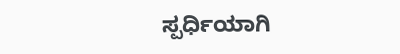ಸ್ಪರ್ಧಿಯಾಗಿ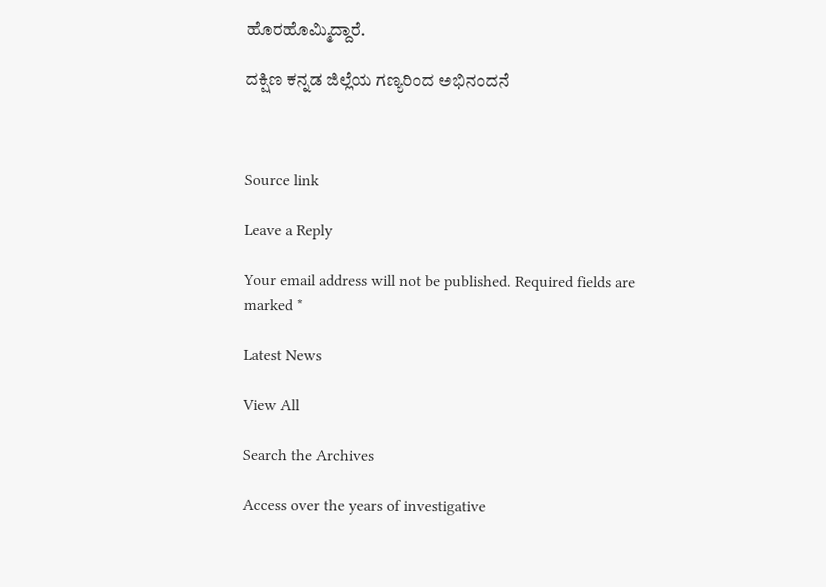ಹೊರಹೊಮ್ಮಿದ್ದಾರೆ.

ದಕ್ಷಿಣ ಕನ್ನಡ ಜಿಲ್ಲೆಯ ಗಣ್ಯರಿಂದ ಅಭಿನಂದನೆ



Source link

Leave a Reply

Your email address will not be published. Required fields are marked *

Latest News

View All

Search the Archives

Access over the years of investigative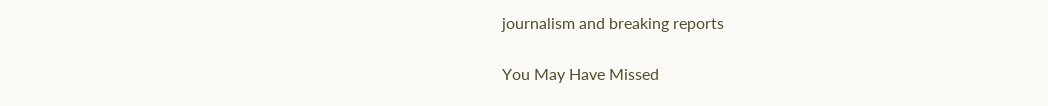journalism and breaking reports

You May Have Missed